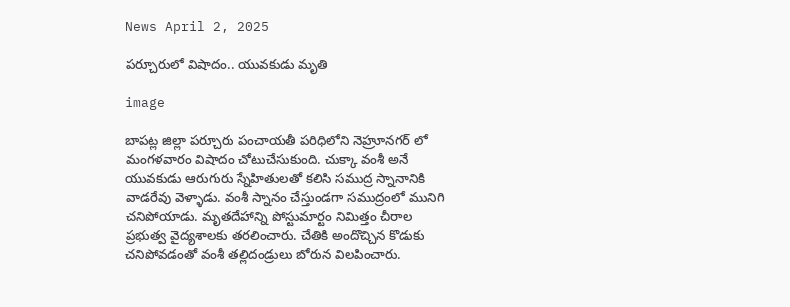News April 2, 2025

పర్చూరులో విషాదం.. యువకుడు మృతి

image

బాపట్ల జిల్లా పర్చూరు పంచాయతీ పరిధిలోని నెహ్రూనగర్ లో మంగళవారం విషాదం చోటుచేసుకుంది. చుక్కా వంశీ అనే యువకుడు ఆరుగురు స్నేహితులతో కలిసి సముద్ర స్నానానికి వాడరేవు వెళ్ళాడు. వంశీ స్నానం చేస్తుండగా సముద్రంలో మునిగి చనిపోయాడు. మృతదేహాన్ని పోస్టుమార్టం నిమిత్తం చీరాల ప్రభుత్వ వైద్యశాలకు తరలించారు. చేతికి అందొచ్చిన కొడుకు చనిపోవడంతో వంశీ తల్లిదండ్రులు బోరున విలపించారు.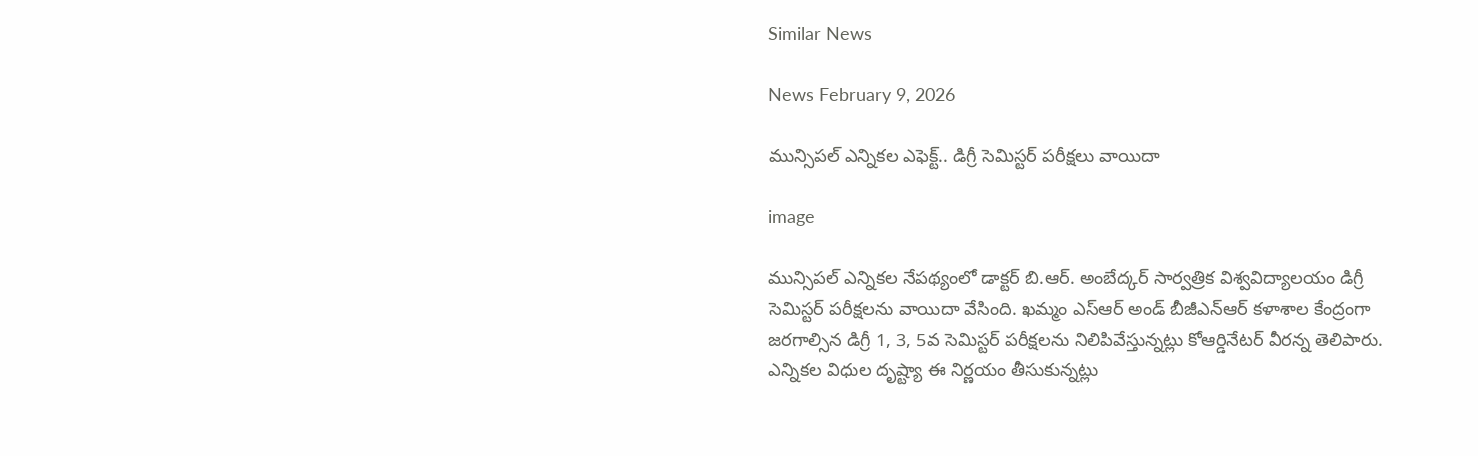Similar News

News February 9, 2026

మున్సిపల్ ఎన్నికల ఎఫెక్ట్.. డిగ్రీ సెమిస్టర్ పరీక్షలు వాయిదా

image

మున్సిపల్ ఎన్నికల నేపథ్యంలో డాక్టర్ బి.ఆర్. అంబేద్కర్ సార్వత్రిక విశ్వవిద్యాలయం డిగ్రీ సెమిస్టర్ పరీక్షలను వాయిదా వేసింది. ఖమ్మం ఎస్‌ఆర్ అండ్ బీజీఎన్ఆర్ కళాశాల కేంద్రంగా జరగాల్సిన డిగ్రీ 1, 3, 5వ సెమిస్టర్ పరీక్షలను నిలిపివేస్తున్నట్లు కోఆర్డినేటర్ వీరన్న తెలిపారు. ఎన్నికల విధుల దృష్ట్యా ఈ నిర్ణయం తీసుకున్నట్లు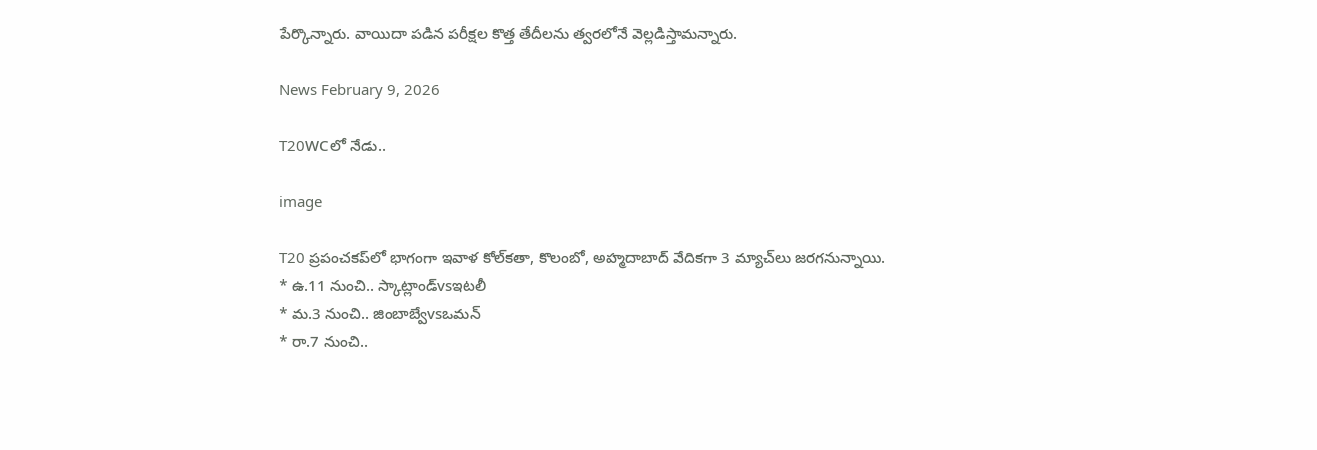పేర్కొన్నారు. వాయిదా పడిన పరీక్షల కొత్త తేదీలను త్వరలోనే వెల్లడిస్తామన్నారు.

News February 9, 2026

T20WCలో నేడు..

image

T20 ప్రపంచకప్‌లో భాగంగా ఇవాళ కోల్‌కతా, కొలంబో, అహ్మదాబాద్ వేదికగా 3 మ్యాచ్‌లు జరగనున్నాయి.
* ఉ.11 నుంచి.. స్కాట్లాండ్vsఇటలీ
* మ.3 నుంచి.. జింబాబ్వేvsఒమన్
* రా.7 నుంచి..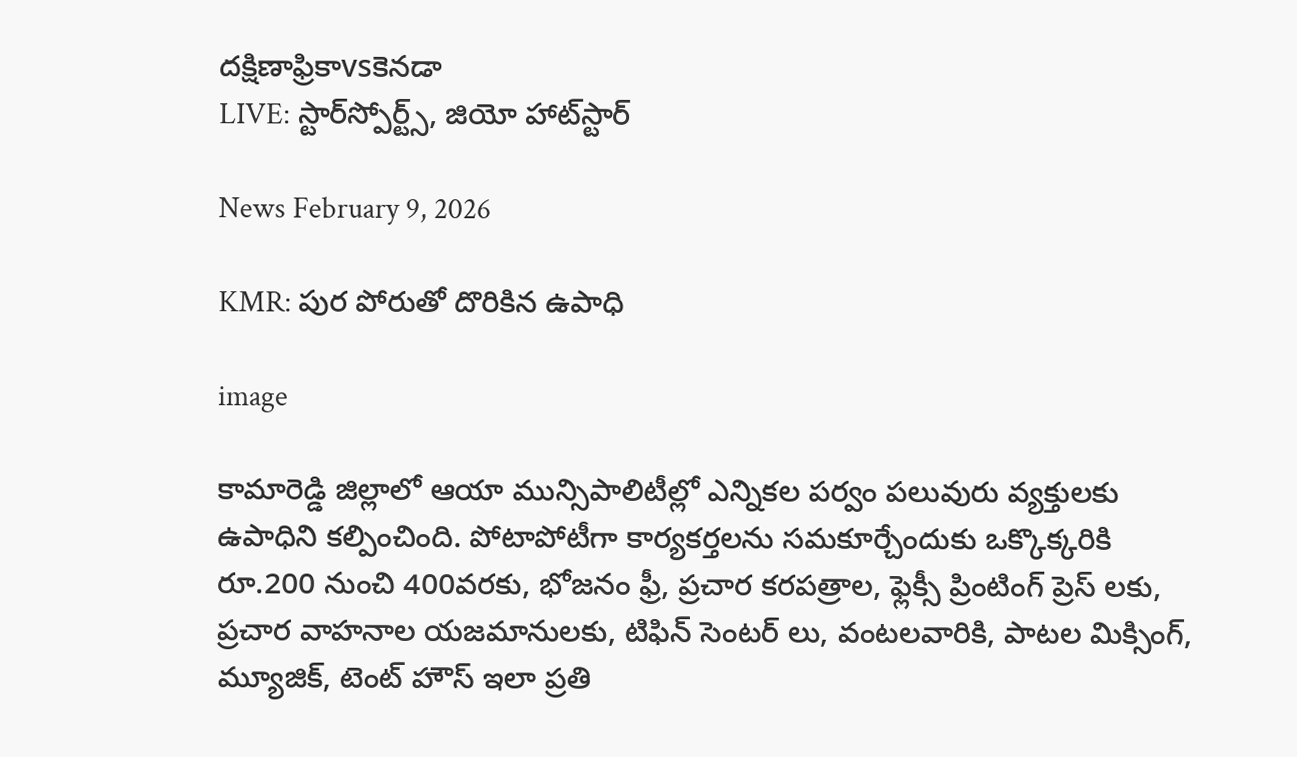దక్షిణాఫ్రికాvsకెనడా
LIVE: స్టార్‌స్పోర్ట్స్, జియో హాట్‌స్టార్

News February 9, 2026

KMR: పుర పోరుతో దొరికిన ఉపాధి

image

కామారెడ్డి జిల్లాలో ఆయా మున్సిపాలిటీల్లో ఎన్నికల పర్వం పలువురు వ్యక్తులకు ఉపాధిని కల్పించింది. పోటాపోటీగా కార్యకర్తలను సమకూర్చేందుకు ఒక్కొక్కరికి రూ.200 నుంచి 400వరకు, భోజనం ఫ్రీ, ప్రచార కరపత్రాల, ఫ్లెక్సీ ప్రింటింగ్ ప్రెస్ లకు, ప్రచార వాహనాల యజమానులకు, టిఫిన్ సెంటర్ లు, వంటలవారికి, పాటల మిక్సింగ్, మ్యూజిక్, టెంట్ హౌస్ ఇలా ప్రతి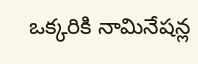ఒక్కరికి నామినేషన్ల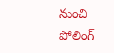నుంచి పోలింగ్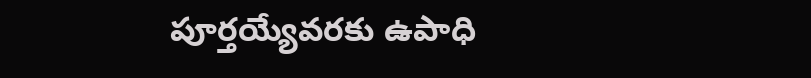పూర్తయ్యేవరకు ఉపాధి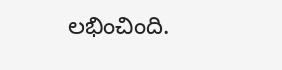లభించింది.